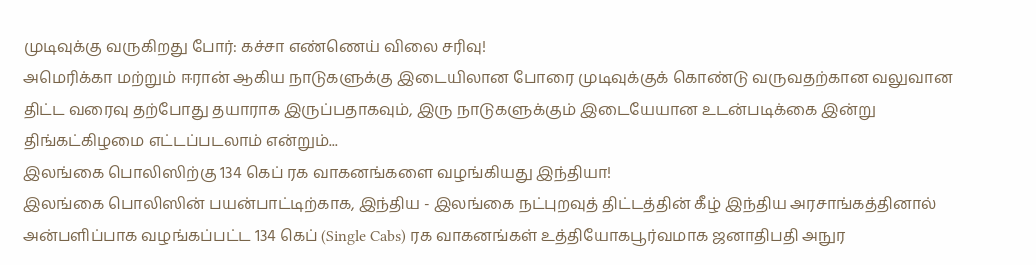முடிவுக்கு வருகிறது போர்: கச்சா எண்ணெய் விலை சரிவு!
அமெரிக்கா மற்றும் ஈரான் ஆகிய நாடுகளுக்கு இடையிலான போரை முடிவுக்குக் கொண்டு வருவதற்கான வலுவான திட்ட வரைவு தற்போது தயாராக இருப்பதாகவும், இரு நாடுகளுக்கும் இடையேயான உடன்படிக்கை இன்று திங்கட்கிழமை எட்டப்படலாம் என்றும்...
இலங்கை பொலிஸிற்கு 134 கெப் ரக வாகனங்களை வழங்கியது இந்தியா!
இலங்கை பொலிஸின் பயன்பாட்டிற்காக, இந்திய - இலங்கை நட்புறவுத் திட்டத்தின் கீழ் இந்திய அரசாங்கத்தினால் அன்பளிப்பாக வழங்கப்பட்ட 134 கெப் (Single Cabs) ரக வாகனங்கள் உத்தியோகபூர்வமாக ஜனாதிபதி அநுர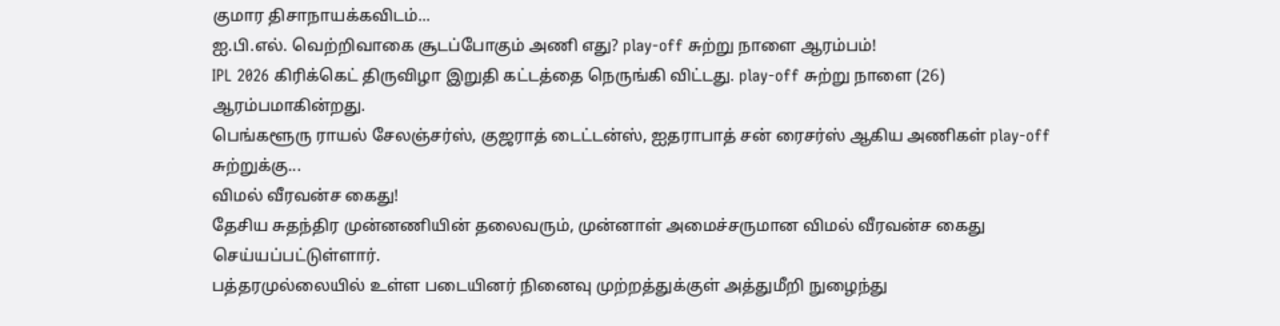குமார திசாநாயக்கவிடம்...
ஐ.பி.எல். வெற்றிவாகை சூடப்போகும் அணி எது? play-off சுற்று நாளை ஆரம்பம்!
IPL 2026 கிரிக்கெட் திருவிழா இறுதி கட்டத்தை நெருங்கி விட்டது. play-off சுற்று நாளை (26) ஆரம்பமாகின்றது.
பெங்களூரு ராயல் சேலஞ்சர்ஸ், குஜராத் டைட்டன்ஸ், ஐதராபாத் சன் ரைசர்ஸ் ஆகிய அணிகள் play-off சுற்றுக்கு...
விமல் வீரவன்ச கைது!
தேசிய சுதந்திர முன்னணியின் தலைவரும், முன்னாள் அமைச்சருமான விமல் வீரவன்ச கைது செய்யப்பட்டுள்ளார்.
பத்தரமுல்லையில் உள்ள படையினர் நினைவு முற்றத்துக்குள் அத்துமீறி நுழைந்து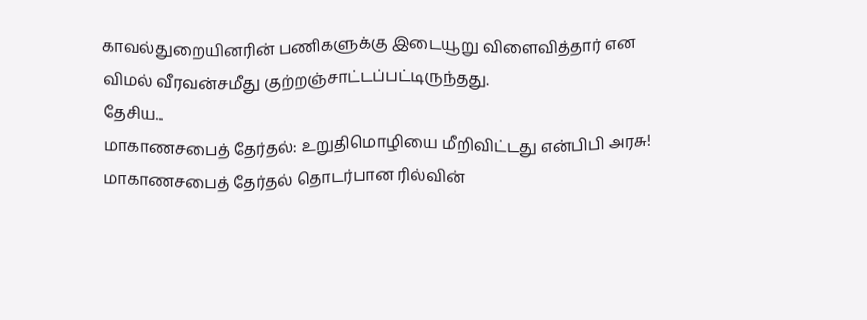காவல்துறையினரின் பணிகளுக்கு இடையூறு விளைவித்தார் என விமல் வீரவன்சமீது குற்றஞ்சாட்டப்பட்டிருந்தது.
தேசிய...
மாகாணசபைத் தேர்தல்: உறுதிமொழியை மீறிவிட்டது என்பிபி அரசு!
மாகாணசபைத் தேர்தல் தொடர்பான ரில்வின்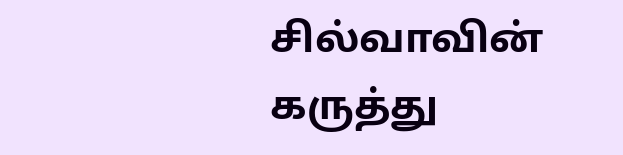சில்வாவின் கருத்து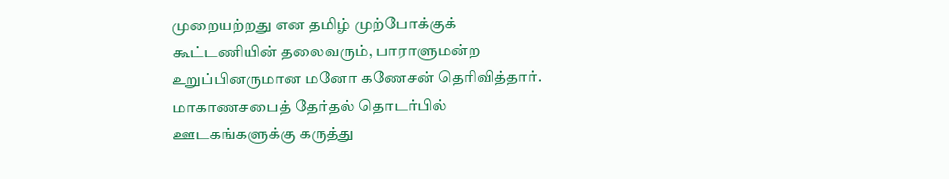முறையற்றது என தமிழ் முற்போக்குக் கூட்டணியின் தலைவரும், பாராளுமன்ற உறுப்பினருமான மனோ கணேசன் தெரிவித்தார்.
மாகாணசபைத் தேர்தல் தொடர்பில் ஊடகங்களுக்கு கருத்து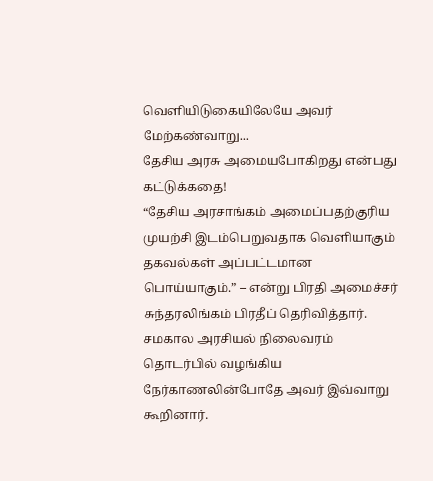வெளியிடுகையிலேயே அவர் மேற்கண்வாறு...
தேசிய அரசு அமையபோகிறது என்பது கட்டுக்கதை!
“தேசிய அரசாங்கம் அமைப்பதற்குரிய முயற்சி இடம்பெறுவதாக வெளியாகும் தகவல்கள் அப்பட்டமான பொய்யாகும்.” – என்று பிரதி அமைச்சர் சுந்தரலிங்கம் பிரதீப் தெரிவித்தார்.
சமகால அரசியல் நிலைவரம் தொடர்பில் வழங்கிய நேர்காணலின்போதே அவர் இவ்வாறு கூறினார்.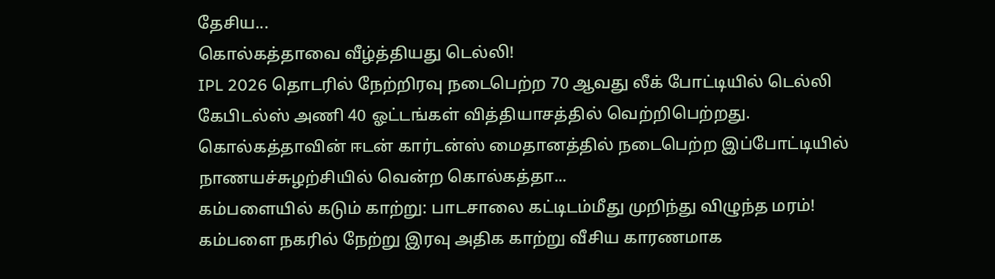தேசிய...
கொல்கத்தாவை வீழ்த்தியது டெல்லி!
IPL 2026 தொடரில் நேற்றிரவு நடைபெற்ற 70 ஆவது லீக் போட்டியில் டெல்லி கேபிடல்ஸ் அணி 40 ஓட்டங்கள் வித்தியாசத்தில் வெற்றிபெற்றது.
கொல்கத்தாவின் ஈடன் கார்டன்ஸ் மைதானத்தில் நடைபெற்ற இப்போட்டியில் நாணயச்சுழற்சியில் வென்ற கொல்கத்தா...
கம்பளையில் கடும் காற்று: பாடசாலை கட்டிடம்மீது முறிந்து விழுந்த மரம்!
கம்பளை நகரில் நேற்று இரவு அதிக காற்று வீசிய காரணமாக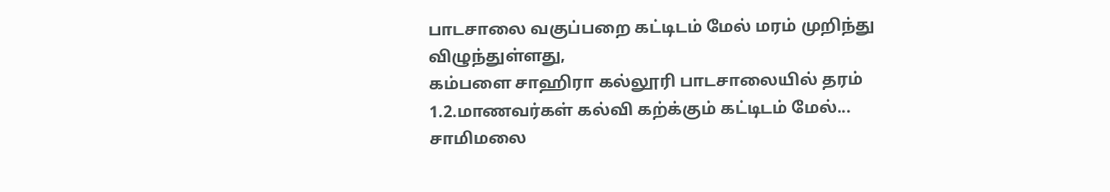பாடசாலை வகுப்பறை கட்டிடம் மேல் மரம் முறிந்து விழுந்துள்ளது,
கம்பளை சாஹிரா கல்லூரி பாடசாலையில் தரம் 1.2.மாணவர்கள் கல்வி கற்க்கும் கட்டிடம் மேல்...
சாமிமலை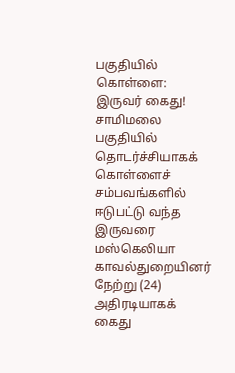பகுதியில் கொள்ளை: இருவர் கைது!
சாமிமலை பகுதியில் தொடர்ச்சியாகக் கொள்ளைச் சம்பவங்களில் ஈடுபட்டு வந்த இருவரை மஸ்கெலியா காவல்துறையினர் நேற்று (24) அதிரடியாகக் கைது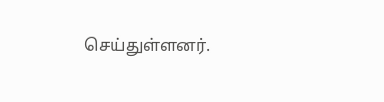செய்துள்ளனர்.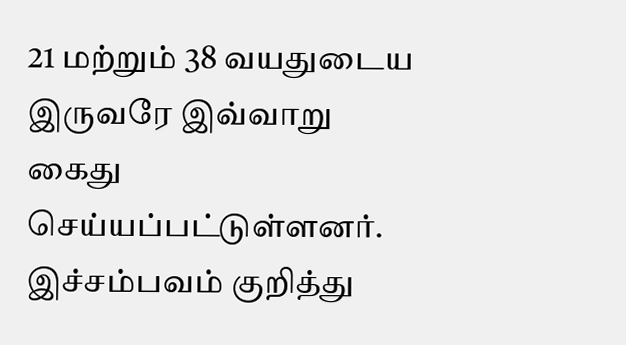21 மற்றும் 38 வயதுடைய இருவரே இவ்வாறு கைது செய்யப்பட்டுள்ளனர்.
இச்சம்பவம் குறித்து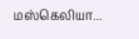மஸ்கெலியா...